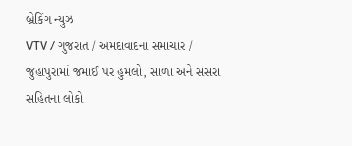બ્રેકિંગ ન્યુઝ
VTV / ગુજરાત / અમદાવાદના સમાચાર / જુહાપુરામાં જમાઈ પર હુમલો, સાળા અને સસરા સહિતના લોકો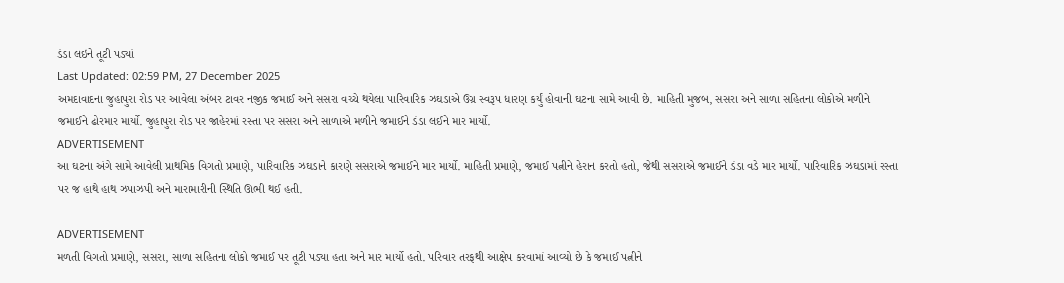ડંડા લઇને તૂટી પડ્યાં
Last Updated: 02:59 PM, 27 December 2025
અમદાવાદના જુહાપુરા રોડ પર આવેલા અંબર ટાવર નજીક જમાઈ અને સસરા વચ્ચે થયેલા પારિવારિક ઝઘડાએ ઉગ્ર સ્વરૂપ ધારણ કર્યું હોવાની ઘટના સામે આવી છે. માહિતી મુજબ, સસરા અને સાળા સહિતના લોકોએ મળીને જમાઈને ઢોરમાર માર્યો. જુહાપુરા રોડ પર જાહેરમાં રસ્તા પર સસરા અને સાળાએ મળીને જમાઈને ડંડા લઈને માર માર્યો.
ADVERTISEMENT
આ ઘટના અંગે સામે આવેલી પ્રાથમિક વિગતો પ્રમાણે, પારિવારિક ઝઘડાને કારણે સસરાએ જમાઈને માર માર્યો. માહિતી પ્રમાણે, જમાઈ પત્નીને હેરાન કરતો હતો, જેથી સસરાએ જમાઈને ડંડા વડે માર માર્યો. પારિવારિક ઝઘડામાં રસ્તા પર જ હાથે હાથ ઝપાઝપી અને મારામારીની સ્થિતિ ઊભી થઈ હતી.

ADVERTISEMENT
મળતી વિગતો પ્રમાણે, સસરા, સાળા સહિતના લોકો જમાઈ પર તૂટી પડ્યા હતા અને માર માર્યો હતો. પરિવાર તરફથી આક્ષેપ કરવામાં આવ્યો છે કે જમાઈ પત્નીને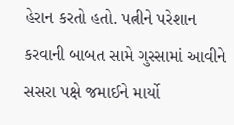હેરાન કરતો હતો. પત્નીને પરેશાન કરવાની બાબત સામે ગુસ્સામાં આવીને સસરા પક્ષે જમાઈને માર્યો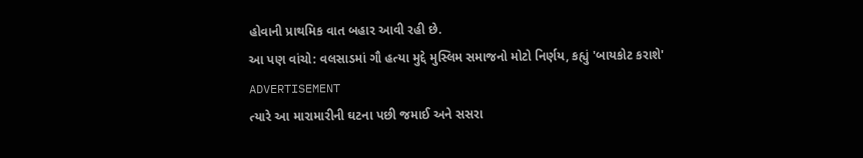હોવાની પ્રાથમિક વાત બહાર આવી રહી છે.
આ પણ વાંચો: વલસાડમાં ગૌ હત્યા મુદ્દે મુસ્લિમ સમાજનો મોટો નિર્ણય, કહ્યું 'બાયકોટ કરાશે'
ADVERTISEMENT
ત્યારે આ મારામારીની ઘટના પછી જમાઈ અને સસરા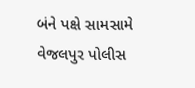બંને પક્ષે સામસામે વેજલપુર પોલીસ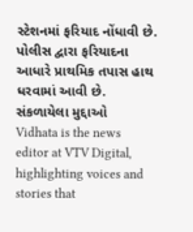સ્ટેશનમાં ફરિયાદ નોંધાવી છે. પોલીસ દ્વારા ફરિયાદના આધારે પ્રાથમિક તપાસ હાથ ધરવામાં આવી છે.
સંકળાયેલા મુદ્દાઓ
Vidhata is the news editor at VTV Digital, highlighting voices and stories that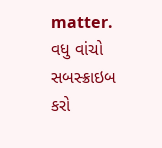matter.
વધુ વાંચો
સબસ્ક્રાઇબ કરો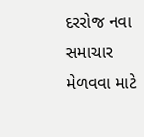દરરોજ નવા સમાચાર મેળવવા માટે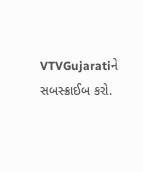VTVGujaratiને સબસ્ક્રાઈબ કરો.